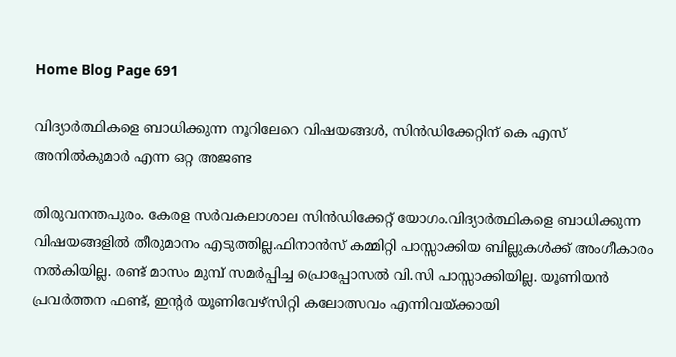Home Blog Page 691

വിദ്യാർത്ഥികളെ ബാധിക്കുന്ന നൂറിലേറെ വിഷയങ്ങള്‍, സിന്‍ഡിക്കേറ്റിന് കെ എസ് അനില്‍കുമാര്‍ എന്ന ഒറ്റ അജണ്ട

തിരുവനന്തപുരം. കേരള സർവകലാശാല സിൻഡിക്കേറ്റ് യോഗം.വിദ്യാർത്ഥികളെ ബാധിക്കുന്ന വിഷയങ്ങളിൽ തീരുമാനം എടുത്തില്ല.ഫിനാൻസ് കമ്മിറ്റി പാസ്സാക്കിയ ബില്ലുകൾക്ക് അംഗീകാരം നൽകിയില്ല. രണ്ട് മാസം മുമ്പ് സമർപ്പിച്ച പ്രൊപ്പോസൽ വി.സി പാസ്സാക്കിയില്ല. യൂണിയൻ പ്രവർത്തന ഫണ്ട്, ഇൻ്റർ യൂണിവേഴ്സിറ്റി കലോത്സവം എന്നിവയ്ക്കായി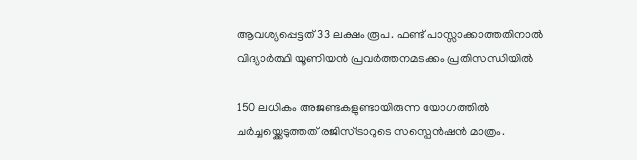ആവശ്യപ്പെട്ടത് 33 ലക്ഷം രൂപ. ഫണ്ട് പാസ്സാക്കാത്തതിനാൽ വിദ്യാർത്ഥി യൂണിയൻ പ്രവർത്തനമടക്കം പ്രതിസന്ധിയിൽ

150 ലധികം അജണ്ടകളുണ്ടായിരുന്ന യോഗത്തിൽ ചർച്ചയ്ക്കെടുത്തത് രജിസ്ട്രാറുടെ സസ്പെൻഷൻ മാത്രം.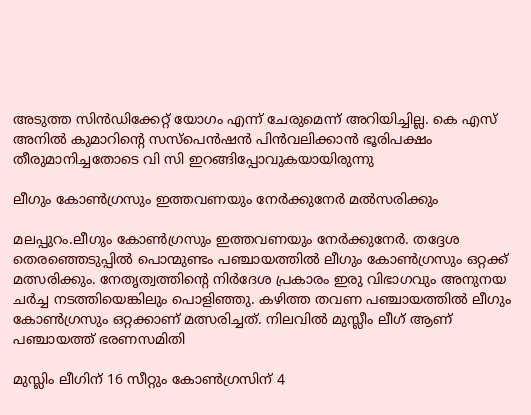അടുത്ത സിൻഡിക്കേറ്റ് യോഗം എന്ന് ചേരുമെന്ന് അറിയിച്ചില്ല. കെ എസ് അനിൽ കുമാറിൻ്റെ സസ്പെൻഷൻ പിൻവലിക്കാൻ ഭൂരിപക്ഷം തീരുമാനിച്ചതോടെ വി സി ഇറങ്ങിപ്പോവുകയായിരുന്നു

ലീഗും കോൺഗ്രസും ഇത്തവണയും നേർക്കുനേർ മല്‍സരിക്കും

മലപ്പുറം.ലീഗും കോൺഗ്രസും ഇത്തവണയും നേർക്കുനേർ. തദ്ദേശ തെരഞ്ഞെടുപ്പിൽ പൊന്മുണ്ടം പഞ്ചായത്തിൽ ലീഗും കോൺഗ്രസും ഒറ്റക്ക് മത്സരിക്കും. നേതൃത്വത്തിന്റെ നിർദേശ പ്രകാരം ഇരു വിഭാഗവും അനുനയ ചർച്ച നടത്തിയെങ്കിലും പൊളിഞ്ഞു. കഴിത്ത തവണ പഞ്ചായത്തിൽ ലീഗും കോൺഗ്രസും ഒറ്റക്കാണ് മത്സരിച്ചത്. നിലവിൽ മുസ്ലീം ലീഗ് ആണ് പഞ്ചായത്ത് ഭരണസമിതി

മുസ്ലിം ലീഗിന് 16 സീറ്റും കോൺഗ്രസിന് 4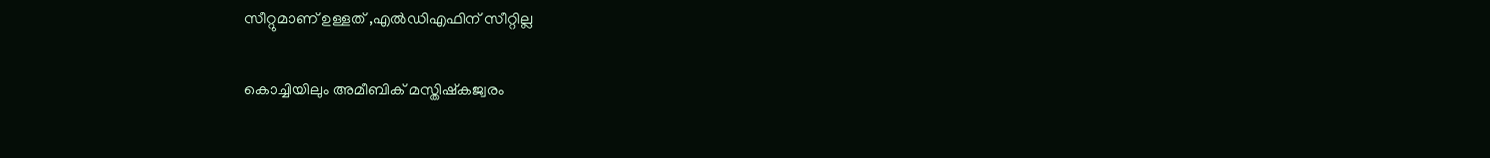സീറ്റുമാണ് ഉള്ളത് ,എൽഡിഎഫിന് സീറ്റില്ല

കൊച്ചിയിലും അമീബിക് മസ്തിഷ്കജ്വരം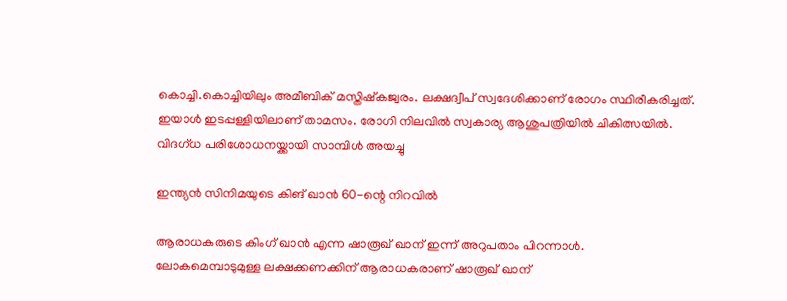കൊച്ചി.കൊച്ചിയിലും അമീബിക് മസ്തിഷ്കജ്വരം. ലക്ഷദ്വീപ് സ്വദേശിക്കാണ് രോഗം സ്ഥിരീകരിച്ചത്. ഇയാൾ ഇടപ്പള്ളിയിലാണ് താമസം. രോഗി നിലവിൽ സ്വകാര്യ ആശുപത്രിയിൽ ചികിത്സയിൽ. വിദഗ്ധ പരിശോധനയ്ക്കായി സാമ്പിൾ അയച്ചു

ഇന്ത്യൻ സിനിമയുടെ കിങ് ഖാൻ 60-ന്റെ നിറവിൽ

ആരാധകരുടെ കിംഗ് ഖാന്‍ എന്ന ഷാരൂഖ് ഖാന് ഇന്ന് അറുപതാം പിറന്നാള്‍.
ലോകമെമ്പാടുമുള്ള ലക്ഷക്കണക്കിന് ആരാധകരാണ് ഷാരൂഖ് ഖാന്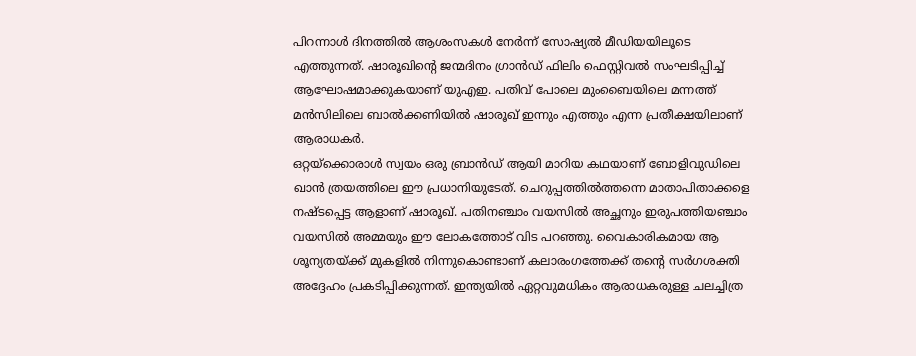പിറന്നാള്‍ ദിനത്തില്‍ ആശംസകള്‍ നേര്‍ന്ന് സോഷ്യല്‍ മീഡിയയിലൂടെ എത്തുന്നത്. ഷാരൂഖിന്റെ ജന്മദിനം ഗ്രാൻഡ് ഫിലിം ഫെസ്റ്റിവൽ സംഘടിപ്പിച്ച് ആഘോഷമാക്കുകയാണ് യുഎഇ. പതിവ് പോലെ മുംബൈയിലെ മന്നത്ത് മൻസിലിലെ ബാൽക്കണിയിൽ ഷാരൂഖ് ഇന്നും എത്തും എന്ന പ്രതീക്ഷയിലാണ് ആരാധകർ.
ഒറ്റയ്ക്കൊരാൾ സ്വയം ഒരു ബ്രാൻഡ് ആയി മാറിയ കഥയാണ് ബോളിവുഡിലെ ഖാന്‍ ത്രയത്തിലെ ഈ പ്രധാനിയുടേത്. ചെറുപ്പത്തില്‍ത്തന്നെ മാതാപിതാക്കളെ നഷ്ടപ്പെട്ട ആളാണ് ഷാരൂഖ്. പതിനഞ്ചാം വയസിൽ അച്ഛനും ഇരുപത്തിയഞ്ചാം വയസിൽ അമ്മയും ഈ ലോകത്തോട് വിട പറഞ്ഞു. വൈകാരികമായ ആ ശൂന്യതയ്ക്ക് മുകളില്‍ നിന്നുകൊണ്ടാണ് കലാരംഗത്തേക്ക് തന്‍റെ സര്‍ഗശക്തി അദ്ദേഹം പ്രകടിപ്പിക്കുന്നത്. ഇന്ത്യയില്‍ ഏറ്റവുമധികം ആരാധകരുള്ള ചലച്ചിത്ര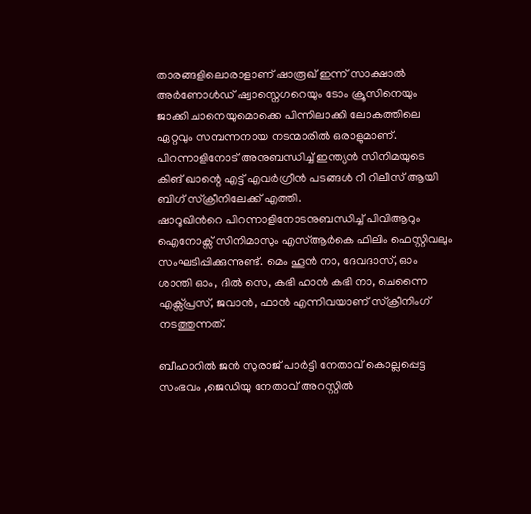താരങ്ങളിലൊരാളാണ് ഷാരൂഖ് ഇന്ന് സാക്ഷാൽ അർണോൾഡ് ഷ്വാസ്നെഗറെയും ടോം ക്രൂസിനെയും ജാക്കി ചാനെയുമൊക്കെ പിന്നിലാക്കി ലോകത്തിലെ ഏറ്റവും സമ്പന്നനായ നടന്മാരില്‍ ഒരാളുമാണ്.
പിറന്നാളിനോട് അനുബന്ധിച്ച് ഇന്ത്യൻ സിനിമയുടെ കിങ് ഖാന്റെ എട്ട് എവർഗ്രീൻ പടങ്ങൾ റീ റിലീസ് ആയി ബിഗ് സ്ക്രീനിലേക്ക് എത്തി.
ഷാറൂഖിൻറെ പിറന്നാളിനോടനുബന്ധിച്ച് പിവിആറും ഐനോക്സ് സിനിമാസും എസ്ആർകെ ഫിലിം ഫെസ്റ്റിവലും സംഘടിപ്പിക്കുന്നുണ്ട്. മെം ഹൂൻ നാ, ദേവദാസ്, ഓം ശാന്തി ഓം, ദിൽ സെ, കഭി ഹാൻ കഭി നാ, ചെന്നൈ എക്സ്പ്രസ്, ജവാൻ, ഫാൻ എന്നിവയാണ് സ്ക്രീനിംഗ് നടത്തുന്നത്.

ബീഹാറിൽ ജൻ സുരാജ് പാർട്ടി നേതാവ് കൊല്ലപ്പെട്ട സംഭവം ,ജെഡിയു നേതാവ് അറസ്റ്റിൽ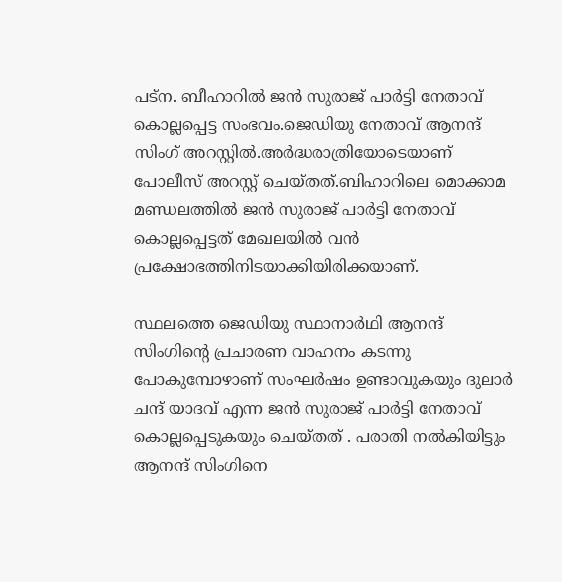പട്ന. ബീഹാറിൽ ജൻ സുരാജ് പാർട്ടി നേതാവ് കൊല്ലപ്പെട്ട സംഭവം.ജെഡിയു നേതാവ് ആനന്ദ് സിംഗ് അറസ്റ്റിൽ.അർദ്ധരാത്രിയോടെയാണ് പോലീസ് അറസ്റ്റ് ചെയ്തത്.ബിഹാറിലെ മൊക്കാമ മണ്ഡലത്തിൽ ജൻ സുരാജ് പാർട്ടി നേതാവ് കൊല്ലപ്പെട്ടത് മേഖലയില്‍ വന്‍ പ്രക്ഷോഭത്തിനിടയാക്കിയിരിക്കയാണ്.

സ്ഥലത്തെ ജെഡിയു സ്ഥാനാർഥി ആനന്ദ് സിംഗിന്റെ പ്രചാരണ വാഹനം കടന്നു പോകുമ്പോഴാണ് സംഘർഷം ഉണ്ടാവുകയും ദുലാർ ചന്ദ് യാദവ് എന്ന ജൻ സുരാജ് പാർട്ടി നേതാവ് കൊല്ലപ്പെടുകയും ചെയ്തത് . പരാതി നൽകിയിട്ടും ആനന്ദ് സിംഗിനെ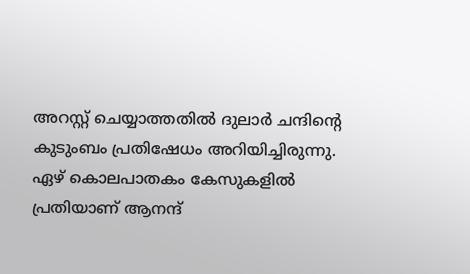അറസ്റ്റ് ചെയ്യാത്തതിൽ ദുലാർ ചന്ദിന്റെ കുടുംബം പ്രതിഷേധം അറിയിച്ചിരുന്നു. ഏഴ് കൊലപാതകം കേസുകളിൽ പ്രതിയാണ് ആനന്ദ്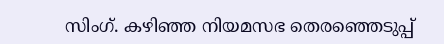സിംഗ്. കഴിഞ്ഞ നിയമസഭ തെരഞ്ഞെടുപ്പ്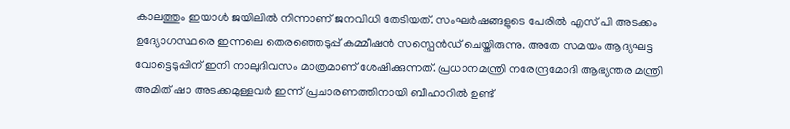കാലത്തും ഇയാൾ ജയിലിൽ നിന്നാണ് ജനവിധി തേടിയത്. സംഘർഷങ്ങളുടെ പേരിൽ എസ് പി അടക്കം ഉദ്യോഗസ്ഥരെ ഇന്നലെ തെരഞ്ഞെടുപ്പ് കമ്മീഷൻ സസ്പെൻഡ് ചെയ്തിരുന്നു. അതേ സമയം ആദ്യഘട്ട വോട്ടെടുപ്പിന് ഇനി നാലുദിവസം മാത്രമാണ് ശേഷിക്കുന്നത്. പ്രധാനമന്ത്രി നരേന്ദ്രമോദി ആഭ്യന്തര മന്ത്രി അമിത് ഷാ അടക്കമുള്ളവർ ഇന്ന് പ്രചാരണത്തിനായി ബീഹാറിൽ ഉണ്ട്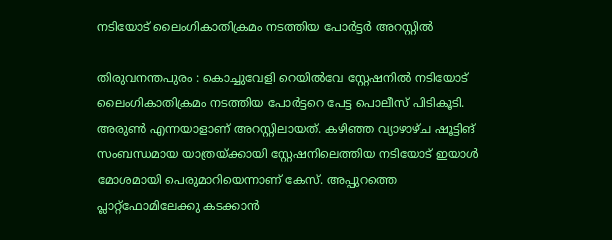നടിയോട് ലൈംഗികാതിക്രമം നടത്തിയ പോർട്ടർ അറസ്റ്റിൽ

തിരുവനന്തപുരം : കൊച്ചുവേളി റെയിൽവേ സ്റ്റേഷനിൽ നടിയോട് ലൈംഗികാതിക്രമം നടത്തിയ പോർട്ടറെ പേട്ട പൊലീസ്‌ പിടികൂടി. അരുൺ എന്നയാളാണ് അറസ്റ്റിലായത്. കഴിഞ്ഞ വ്യാഴാഴ്ച ഷൂട്ടിങ് സംബന്ധമായ യാത്രയ്ക്കായി സ്റ്റേഷനിലെത്തിയ നടിയോട് ഇയാൾ മോശമായി പെരുമാറിയെന്നാണ് കേസ്. അപ്പുറത്തെ പ്ലാറ്റ്ഫോമിലേക്കു കടക്കാൻ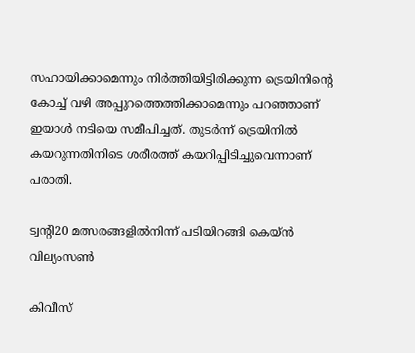സഹായിക്കാമെന്നും നിർത്തിയിട്ടിരിക്കുന്ന ട്രെയിനിന്റെ കോച്ച് വഴി അപ്പുറത്തെത്തിക്കാമെന്നും പറഞ്ഞാണ് ഇയാൾ നടിയെ സമീപിച്ചത്. തുടർന്ന് ട്രെയിനിൽ കയറുന്നതിനിടെ ശരീരത്ത് കയറിപ്പിടിച്ചുവെന്നാണ് പരാതി.

ട്വന്റി20 മത്സരങ്ങളിൽനിന്ന് പടിയിറങ്ങി കെയ്ൻ വില്യംസൺ

കിവീസ്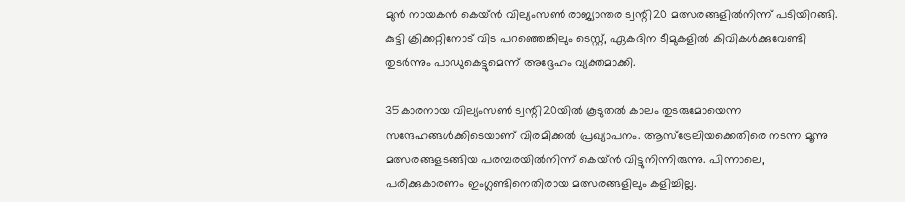മുൻ നായകൻ കെയ്ൻ വില്യംസൺ രാജ്യാന്തര ട്വന്റി20 മത്സരങ്ങളിൽനിന്ന് പടിയിറങ്ങി. കുട്ടി ക്രിക്കറ്റിനോട് വിട പറഞ്ഞെങ്കിലും ടെസ്റ്റ്, ഏകദിന ടീമുകളിൽ കിവികൾക്കുവേണ്ടി തുടർന്നും പാഡുകെട്ടുമെന്ന് അദ്ദേഹം വ്യക്തമാക്കി.

35കാരനായ വില്യംസൺ ട്വന്റി20യിൽ കൂടുതൽ കാലം തുടരുമോയെന്ന സന്ദേഹങ്ങൾക്കിടെയാണ് വിരമിക്കൽ പ്രഖ്യാപനം. ആസ്ട്രേലിയക്കെതിരെ നടന്ന മൂന്നു മത്സരങ്ങളടങ്ങിയ പരമ്പരയിൽനിന്ന് കെയ്ൻ വിട്ടുനിന്നിരുന്നു. പിന്നാലെ, പരിക്കുകാരണം ഇംഗ്ലണ്ടിനെതിരായ മത്സരങ്ങളിലും കളിച്ചില്ല.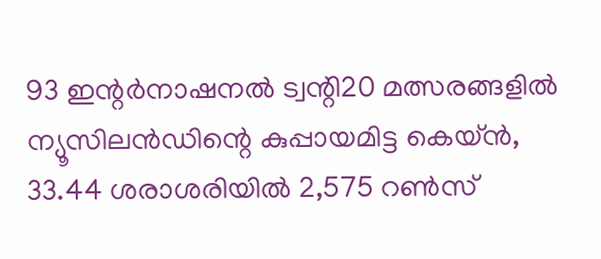93 ഇന്റർനാഷനൽ ട്വന്റി20 മത്സരങ്ങളിൽ ന്യൂസിലൻഡിന്റെ കുപ്പായമിട്ട കെയ്ൻ, 33.44 ശരാശരിയിൽ 2,575 റൺസ്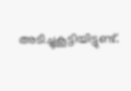അടിച്ചുകൂട്ടിയിട്ടുണ്ട്.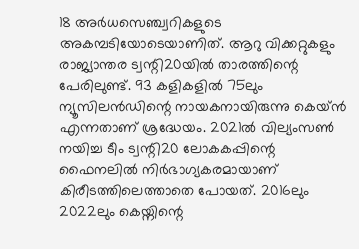18 അർധസെഞ്ച്വറികളുടെ അകമ്പടിയോടെയാണിത്. ആറു വിക്കറ്റുകളും രാജ്യാന്തര ട്വന്റി20യിൽ താരത്തിന്റെ പേരിലുണ്ട്. 93 കളികളിൽ 75ലും ന്യൂസിലൻഡിന്റെ നായകനായിരുന്നു കെയ്ൻ എന്നതാണ് ശ്രദ്ധേയം. 2021ൽ വില്യംസൺ നയിച്ച ടീം ട്വന്റി20 ലോകകപ്പിന്റെ ഫൈനലിൽ നിർഭാഗ്യകരമായാണ് കിരീടത്തിലെത്താതെ പോയത്. 2016ലും 2022ലും കെയ്നിന്റെ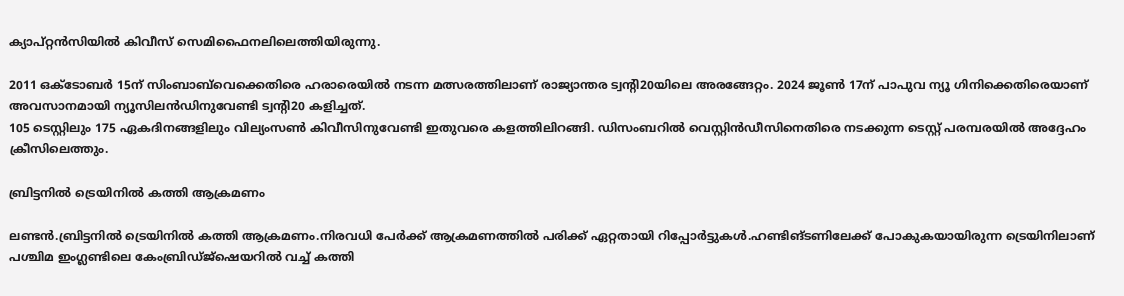ക്യാപ്റ്റൻസിയിൽ കിവീസ് സെമിഫൈനലിലെത്തിയിരുന്നു.

2011 ഒക്ടോബർ 15ന് സിംബാബ്‍വെക്കെതിരെ ഹരാരെയിൽ നടന്ന മത്സരത്തിലാണ് രാജ്യാന്തര ട്വന്റി20യിലെ അരങ്ങേറ്റം. 2024 ജൂൺ 17ന് പാപുവ ന്യൂ ഗിനിക്കെതിരെയാണ് അവസാനമായി ന്യൂസിലൻഡിനുവേണ്ടി ട്വന്റി20 കളിച്ചത്.
105 ടെസ്റ്റിലും 175 ഏകദിനങ്ങളിലും വില്യംസൺ കിവീസിനുവേണ്ടി ഇതുവരെ കളത്തിലിറങ്ങി. ഡിസംബറിൽ വെസ്റ്റിൻഡീസിനെതിരെ നടക്കുന്ന ടെസ്റ്റ് പരമ്പരയിൽ അദ്ദേഹം ക്രീസിലെത്തും.

ബ്രിട്ടനിൽ ട്രെയിനിൽ കത്തി ആക്രമണം

ലണ്ടന്‍.ബ്രിട്ടനിൽ ട്രെയിനിൽ കത്തി ആക്രമണം.നിരവധി പേർക്ക് ആക്രമണത്തിൽ പരിക്ക് ഏറ്റതായി റിപ്പോർട്ടുകൾ.ഹണ്ടിങ്ടണിലേക്ക് പോകുകയായിരുന്ന ട്രെയിനിലാണ് പശ്ചിമ ഇംഗ്ലണ്ടിലെ കേംബ്രിഡ്ജ്‌ഷെയറിൽ വച്ച് കത്തി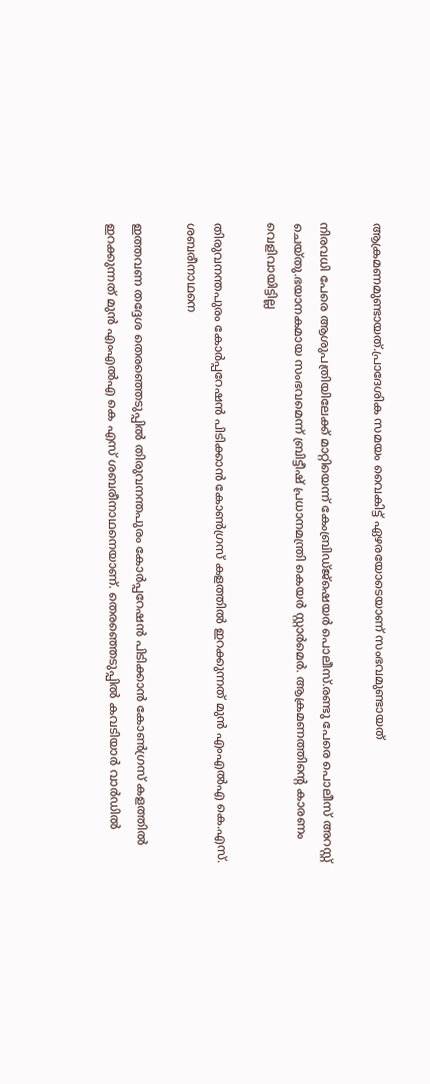ആക്രമണമുണ്ടായത്.പ്രാദേശിക സമയം വൈകിട്ട് ഏഴരയോടെയാണ് സംഭവമുണ്ടായത്

നിരവധി പേരെ ആശുപത്രിയിലേക്ക് മാറ്റിയെന്ന് കേംബ്രിഡ്ജ്‌ഷെയർ പൊലീസ്.രണ്ടു പേരെ പൊലീസ് അറസ്റ്റ് ചെയ്തു.ഭയാനകമായ സംഭവമെന്ന് ബ്രിട്ടീഷ് പ്രധാനമന്ത്രി കെയർ സ്റ്റാർമെർ. ആക്രമണത്തിന്റെ കാരണം വെളിവായിട്ടില്ല

തിരുവനന്തപുരം കോര്‍പ്പറേഷന്‍ പിടിക്കാന്‍ കോൺഗ്രസ്‌ കളത്തിൽ ഇറക്കുന്നത് മുന്‍ എംഎല്‍എ കെ.എസ്. ശബരീനാഥനെ

ഇത്തവണ തദ്ദേശ തെരഞ്ഞെടുപ്പില്‍ തിരുവനന്തപുരം കോര്‍പ്പറേഷന്‍ പിടിക്കാന്‍ കോൺഗ്രസ്‌ കളത്തിൽ ഇറക്കുന്നത് മുന്‍ എംഎല്‍എ കെ എസ് ശബരീനാഥനെയാണ്. തെരഞ്ഞെടുപ്പില്‍ കവടിയാര്‍ വാര്‍ഡില്‍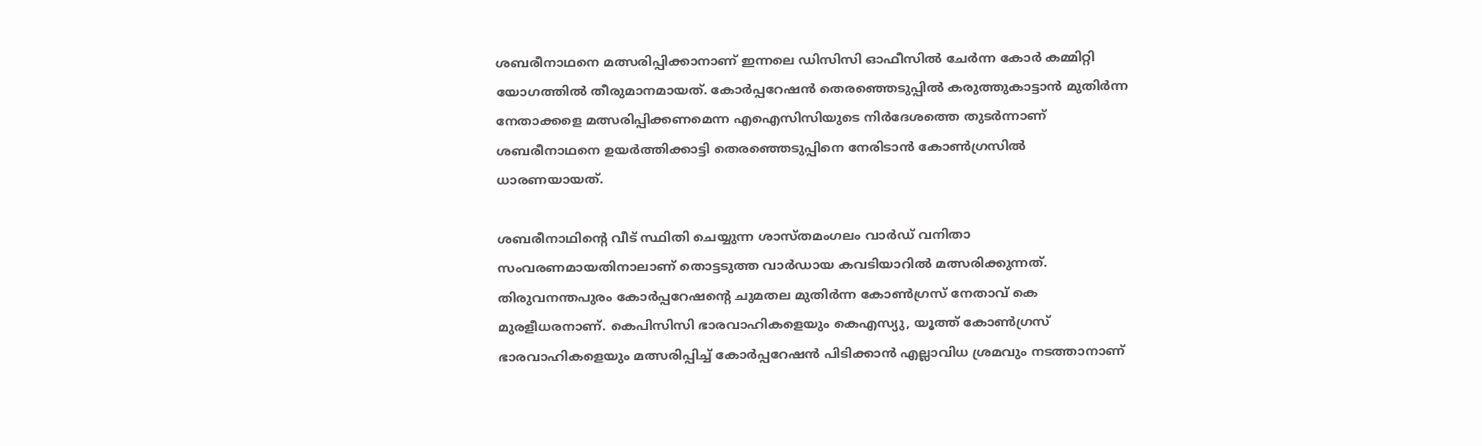ശബരീനാഥനെ മത്സരിപ്പിക്കാനാണ് ഇന്നലെ ഡിസിസി ഓഫീസില്‍ ചേര്‍ന്ന കോര്‍ കമ്മിറ്റി യോഗത്തില്‍ തീരുമാനമായത്. കോര്‍പ്പറേഷന്‍ തെരഞ്ഞെടുപ്പില്‍ കരുത്തുകാട്ടാന്‍ മുതിര്‍ന്ന നേതാക്കളെ മത്സരിപ്പിക്കണമെന്ന എഐസിസിയുടെ നിര്‍ദേശത്തെ തുടര്‍ന്നാണ് ശബരീനാഥനെ ഉയര്‍ത്തിക്കാട്ടി തെരഞ്ഞെടുപ്പിനെ നേരിടാന്‍ കോണ്‍ഗ്രസില്‍ ധാരണയായത്.

ശബരീനാഥിന്റെ വീട് സ്ഥിതി ചെയ്യുന്ന ശാസ്തമംഗലം വാര്‍ഡ് വനിതാ സംവരണമായതിനാലാണ് തൊട്ടടുത്ത വാര്‍ഡായ കവടിയാറില്‍ മത്സരിക്കുന്നത്. തിരുവനന്തപുരം കോര്‍പ്പറേഷന്റെ ചുമതല മുതിര്‍ന്ന കോണ്‍ഗ്രസ് നേതാവ് കെ മുരളീധരനാണ്. കെപിസിസി ഭാരവാഹികളെയും കെഎസ്യു, യൂത്ത് കോണ്‍ഗ്രസ് ഭാരവാഹികളെയും മത്സരിപ്പിച്ച് കോര്‍പ്പറേഷന്‍ പിടിക്കാന്‍ എല്ലാവിധ ശ്രമവും നടത്താനാണ്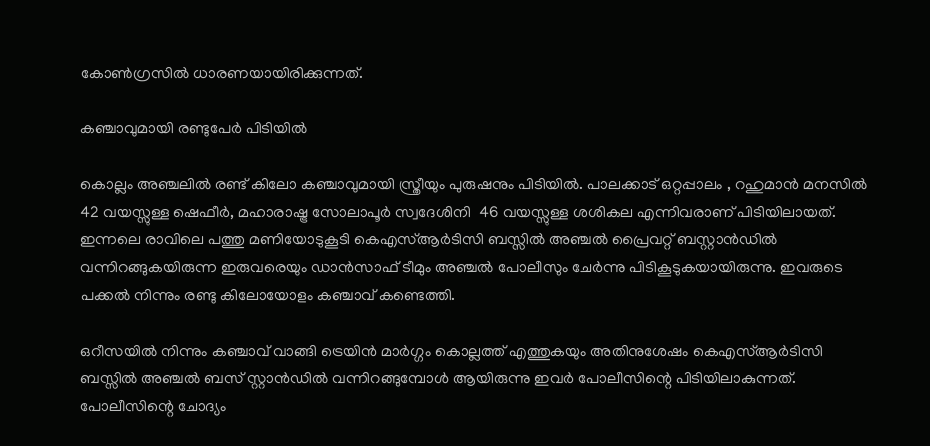കോണ്‍ഗ്രസില്‍ ധാരണയായിരിക്കുന്നത്.

കഞ്ചാവുമായി രണ്ടുപേർ പിടിയിൽ

കൊല്ലം അഞ്ചലിൽ രണ്ട് കിലോ കഞ്ചാവുമായി സ്ത്രീയും പുരുഷനും പിടിയിൽ. പാലക്കാട് ഒറ്റപ്പാലം , റഹുമാൻ മനസിൽ  42 വയസ്സുള്ള ഷെഫീർ, മഹാരാഷ്ട്ര സോലാപൂർ സ്വദേശിനി  46 വയസ്സുള്ള ശശികല എന്നിവരാണ് പിടിയിലായത്. ഇന്നലെ രാവിലെ പത്തു മണിയോടുകൂടി കെഎസ്ആർടിസി ബസ്സിൽ അഞ്ചൽ പ്രൈവറ്റ് ബസ്റ്റാൻഡിൽ വന്നിറങ്ങുകയിരുന്ന ഇരുവരെയും ഡാൻസാഫ് ടീമും അഞ്ചൽ പോലീസും ചേർന്നു പിടികൂടുകയായിരുന്നു. ഇവരുടെ പക്കൽ നിന്നും രണ്ടു കിലോയോളം കഞ്ചാവ് കണ്ടെത്തി.

ഒറീസയിൽ നിന്നും കഞ്ചാവ് വാങ്ങി ട്രെയിൻ മാർഗ്ഗം കൊല്ലത്ത് എത്തുകയും അതിനുശേഷം കെഎസ്ആർടിസി ബസ്സിൽ അഞ്ചൽ ബസ് സ്റ്റാൻഡിൽ വന്നിറങ്ങുമ്പോൾ ആയിരുന്നു ഇവർ പോലീസിന്റെ പിടിയിലാകുന്നത്. പോലീസിന്റെ ചോദ്യം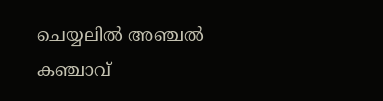ചെയ്യലിൽ അഞ്ചൽ കഞ്ചാവ്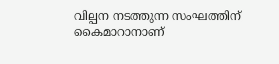വില്പന നടത്തുന്ന സംഘത്തിന് കൈമാറാനാണ്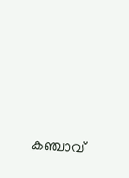കഞ്ചാവ്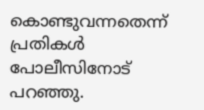കൊണ്ടുവന്നതെന്ന് പ്രതികൾ പോലീസിനോട് പറഞ്ഞു.